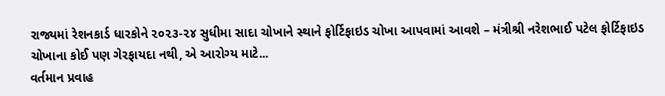રાજ્યમાં રેશનકાર્ડ ધારકોને ૨૦૨૩-૨૪ સુધીમા સાદા ચોખાને સ્થાને ફોર્ટિફાઇડ ચોખા આપવામાં આવશે – મંત્રીશ્રી નરેશભાઈ પટેલ ફોર્ટિફાઇડ ચોખાના કોઈ પણ ગેરફાયદા નથી, એ આરોગ્ય માટે...
વર્તમાન પ્રવાહ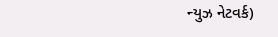ન્યુઝ નેટવર્ક)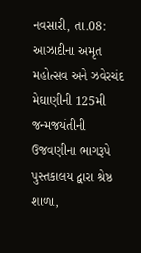નવસારી, તા.08: આઝાદીના અમૃત મહોત્સવ અને ઝવેરચંદ મેઘાણીની 125મી જન્મજયંતીની ઉજવણીના ભાગરૂપે પુસ્તકાલય દ્વારા શ્રેષ્ઠ શાળા,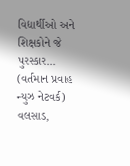વિદ્યાર્થીઓ અને શિક્ષકોને જે પુરસ્કાર...
(વર્તમાન પ્રવાહ ન્યુઝ નેટવર્ક) વલસાડ,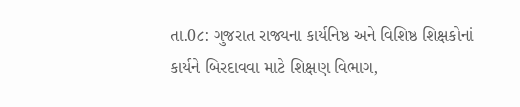તા.0૮: ગુજરાત રાજ્યના કાર્યનિષ્ઠ અને વિશિષ્ઠ શિક્ષકોનાં કાર્યને બિરદાવવા માટે શિક્ષણ વિભાગ,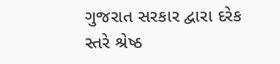ગુજરાત સરકાર દ્વારા દરેક સ્તરે શ્રેષ્ઠ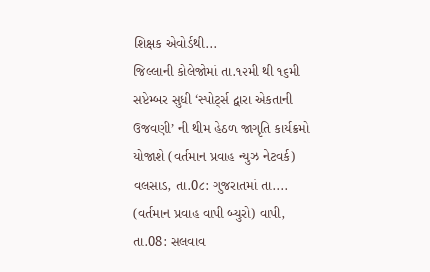શિક્ષક એવોર્ડથી...
જિલ્લાની કોલેજોમાં તા.૧૨મી થી ૧૬મી સપ્ટેમ્બર સુધી ‘સ્પોર્ટ્સ દ્વારા એકતાની ઉજવણી’ ની થીમ હેઠળ જાગૃતિ કાર્યક્રમો યોજાશે (વર્તમાન પ્રવાહ ન્યુઝ નેટવર્ક) વલસાડ, તા.0૮: ગુજરાતમાં તા....
(વર્તમાન પ્રવાહ વાપી બ્યુરો) વાપી, તા.08: સલવાવ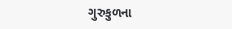ગુરુકુળના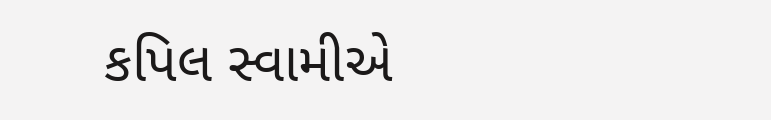કપિલ સ્વામીએ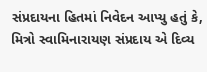સંપ્રદાયના હિતમાં નિવેદન આપ્યુ હતું કે, મિત્રો સ્વામિનારાયણ સંપ્રદાય એ દિવ્ય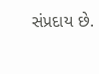સંપ્રદાય છે.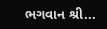ભગવાન શ્રી...